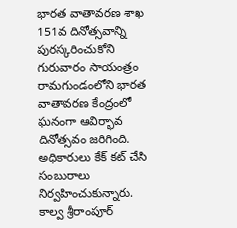భారత వాతావరణ శాఖ 151వ దినోత్సవాన్ని పురస్కరించుకోని గురువారం సాయంత్రం రామగుండంలోని భారత వాతావరణ కేంద్రంలో ఘనంగా ఆవిర్భావ దినోత్సవం జరిగింది. అధికారులు కేక్ కట్ చేసి సంబురాలు నిర్వహించుకున్నారు.
కాల్వ శ్రీరాంపూర్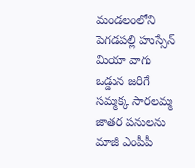మండలంలోని పెగడపల్లి హుస్సేన్ మియా వాగు ఒడ్డున జరిగే సమ్మక్క సారలమ్మ జాతర పనులను మాజీ ఎంపీపీ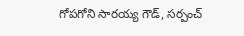గోపగోని సారయ్య గౌడ్, సర్పంచ్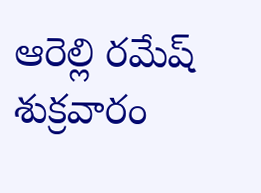ఆరెల్లి రమేష్ శుక్రవారం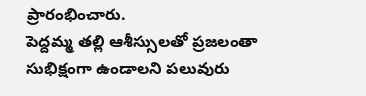ప్రారంభించారు.
పెద్దమ్మ తల్లి ఆశీస్సులతో ప్రజలంతా సుభిక్షంగా ఉండాలని పలువురు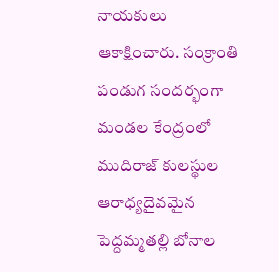నాయకులు ఆకాక్షించారు. సంక్రాంతి పండుగ సందర్భంగా మండల కేంద్రంలో ముదిరాజ్ కులస్థుల ఆరాధ్యదైవమైన పెద్దమ్మతల్లి బోనాల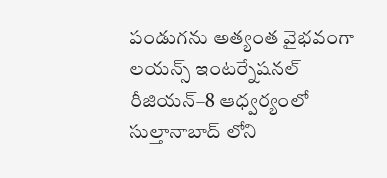పండుగను అత్యంత వైభవంగా
లయన్స్ ఇంటర్నేషనల్ రీజియన్–8 ఆధ్వర్యంలో సుల్తానాబాద్ లోని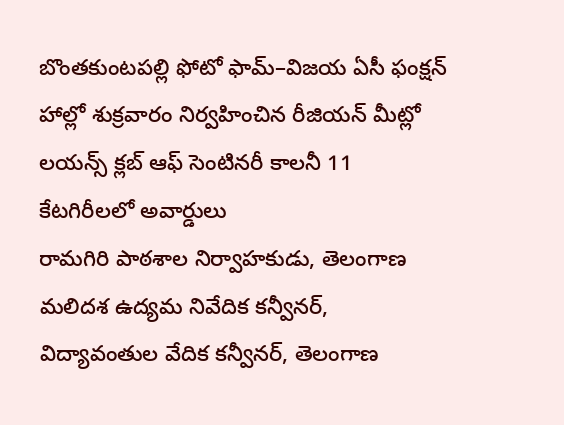బొంతకుంటపల్లి ఫోటో ఫామ్–విజయ ఏసీ ఫంక్షన్ హాల్లో శుక్రవారం నిర్వహించిన రీజియన్ మీట్లో లయన్స్ క్లబ్ ఆఫ్ సెంటినరీ కాలనీ 11 కేటగిరీలలో అవార్డులు
రామగిరి పాఠశాల నిర్వాహకుడు, తెలంగాణ మలిదశ ఉద్యమ నివేదిక కన్వీనర్, విద్యావంతుల వేదిక కన్వీనర్, తెలంగాణ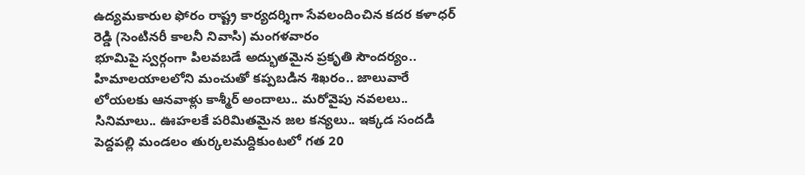ఉద్యమకారుల ఫోరం రాష్ట్ర కార్యదర్శిగా సేవలందించిన కదర కళాధర్ రెడ్డి (సెంటినరీ కాలనీ నివాసి) మంగళవారం
భూమిపై స్వర్గంగా పిలవబడే అద్భుతమైన ప్రకృతి సౌందర్యం.. హిమాలయాలలోని మంచుతో కప్పబడిన శిఖరం.. జాలువారే లోయలకు ఆనవాళ్లు కాశ్మీర్ అందాలు.. మరోవైపు నవలలు.. సినిమాలు.. ఊహలకే పరిమితమైన జల కన్యలు.. ఇక్కడ సందడి
పెద్దపల్లి మండలం తుర్కలమద్దికుంటలో గత 20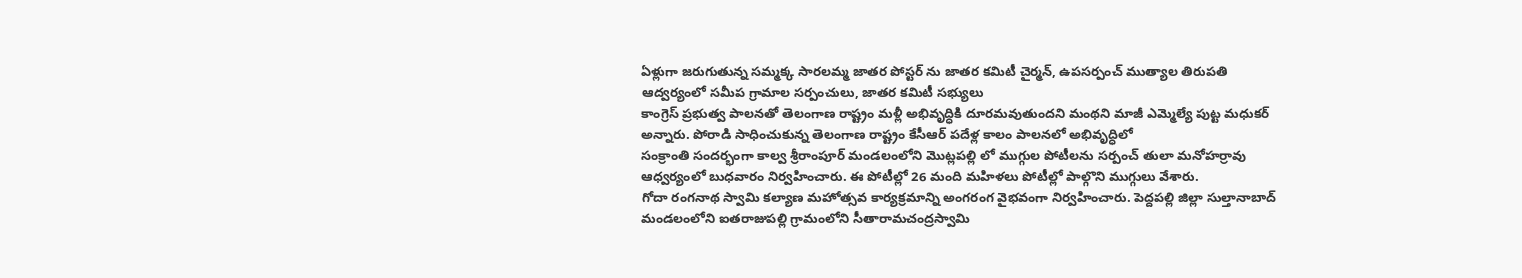ఏళ్లుగా జరుగుతున్న సమ్మక్క సారలమ్మ జాతర పోస్టర్ ను జాతర కమిటీ చైర్మన్, ఉపసర్పంచ్ ముత్యాల తిరుపతి ఆద్వర్యంలో సమీప గ్రామాల సర్పంచులు, జాతర కమిటీ సభ్యులు
కాంగ్రెస్ ప్రభుత్వ పాలనతో తెలంగాణ రాష్ట్రం మళ్లీ అభివృద్ధికి దూరమవుతుందని మంథని మాజీ ఎమ్మెల్యే పుట్ట మధుకర్ అన్నారు. పోరాడి సాధించుకున్న తెలంగాణ రాష్ట్రం కేసీఆర్ పదేళ్ల కాలం పాలనలో అభివృద్ధిలో
సంక్రాంతి సందర్భంగా కాల్వ శ్రీరాంపూర్ మండలంలోని మొట్లపల్లి లో ముగ్గుల పోటీలను సర్పంచ్ తులా మనోహర్రావు ఆధ్వర్యంలో బుధవారం నిర్వహించారు. ఈ పోటీల్లో 26 మంది మహిళలు పోటీల్లో పాల్గొని ముగ్గులు వేశారు.
గోదా రంగనాథ స్వామి కల్యాణ మహోత్సవ కార్యక్రమాన్ని అంగరంగ వైభవంగా నిర్వహించారు. పెద్దపల్లి జిల్లా సుల్తానాబాద్ మండలంలోని ఐతరాజుపల్లి గ్రామంలోని సీతారామచంద్రస్వామి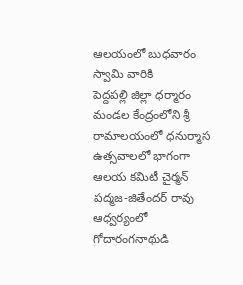ఆలయంలో బుధవారం స్వామి వారికి
పెద్దపల్లి జిల్లా ధర్మారం మండల కేంద్రంలోని శ్రీ రామాలయంలో ధనుర్మాస ఉత్సవాలలో భాగంగా ఆలయ కమిటీ చైర్మన్ పద్మజ-జితేందర్ రావు ఆధ్వర్యంలో గోదారంగనాథుడి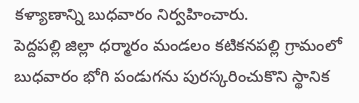కళ్యాణాన్ని బుధవారం నిర్వహించారు.
పెద్దపల్లి జిల్లా ధర్మారం మండలం కటికనపల్లి గ్రామంలో బుధవారం భోగి పండుగను పురస్కరించుకొని స్థానిక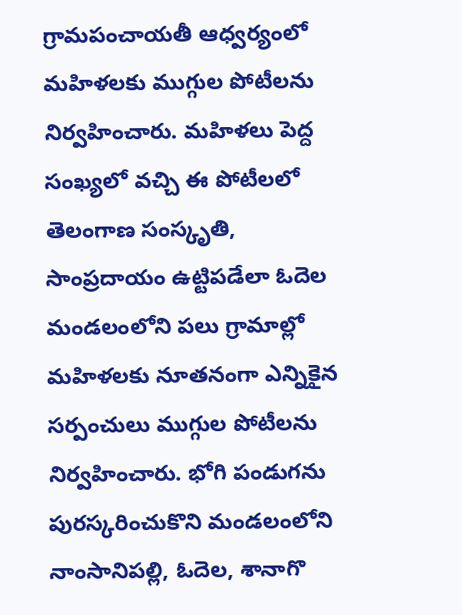గ్రామపంచాయతీ ఆధ్వర్యంలో మహిళలకు ముగ్గుల పోటీలను నిర్వహించారు. మహిళలు పెద్ద సంఖ్యలో వచ్చి ఈ పోటీలలో
తెలంగాణ సంస్కృతి, సాంప్రదాయం ఉట్టిపడేలా ఓదెల మండలంలోని పలు గ్రామాల్లో మహిళలకు నూతనంగా ఎన్నికైన సర్పంచులు ముగ్గుల పోటీలను నిర్వహించారు. భోగి పండుగను పురస్కరించుకొని మండలంలోని నాంసానిపల్లి, ఓదెల, శానాగొ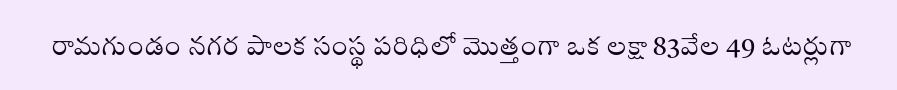రామగుండం నగర పాలక సంస్థ పరిధిలో మొత్తంగా ఒక లక్షా 83వేల 49 ఓటర్లుగా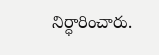నిర్ధారించారు.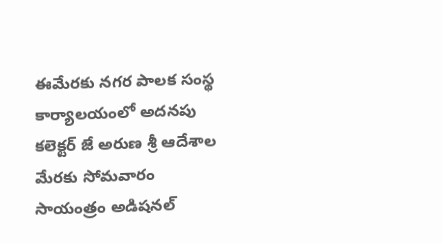ఈమేరకు నగర పాలక సంస్థ కార్యాలయంలో అదనపు కలెక్టర్ జే అరుణ శ్రీ ఆదేశాల మేరకు సోమవారం సాయంత్రం అడిషనల్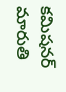కమిషనర్ మారుతి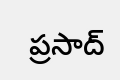ప్రసాద్